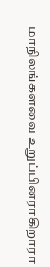மாநிலங்களவை உறுப்பினராகிறாரா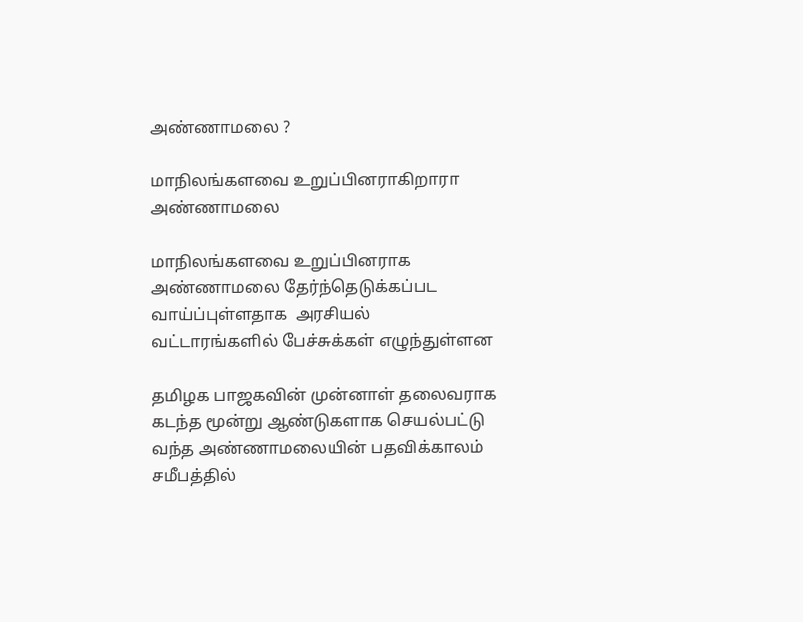அண்ணாமலை ?

மாநிலங்களவை உறுப்பினராகிறாரா அண்ணாமலை

மாநிலங்களவை உறுப்பினராக அண்ணாமலை தேர்ந்தெடுக்கப்பட வாய்ப்புள்ளதாக  அரசியல் வட்டாரங்களில் பேச்சுக்கள் எழுந்துள்ளன

தமிழக பாஜகவின் முன்னாள் தலைவராக  கடந்த மூன்று ஆண்டுகளாக செயல்பட்டு வந்த அண்ணாமலையின் பதவிக்காலம்  சமீபத்தில்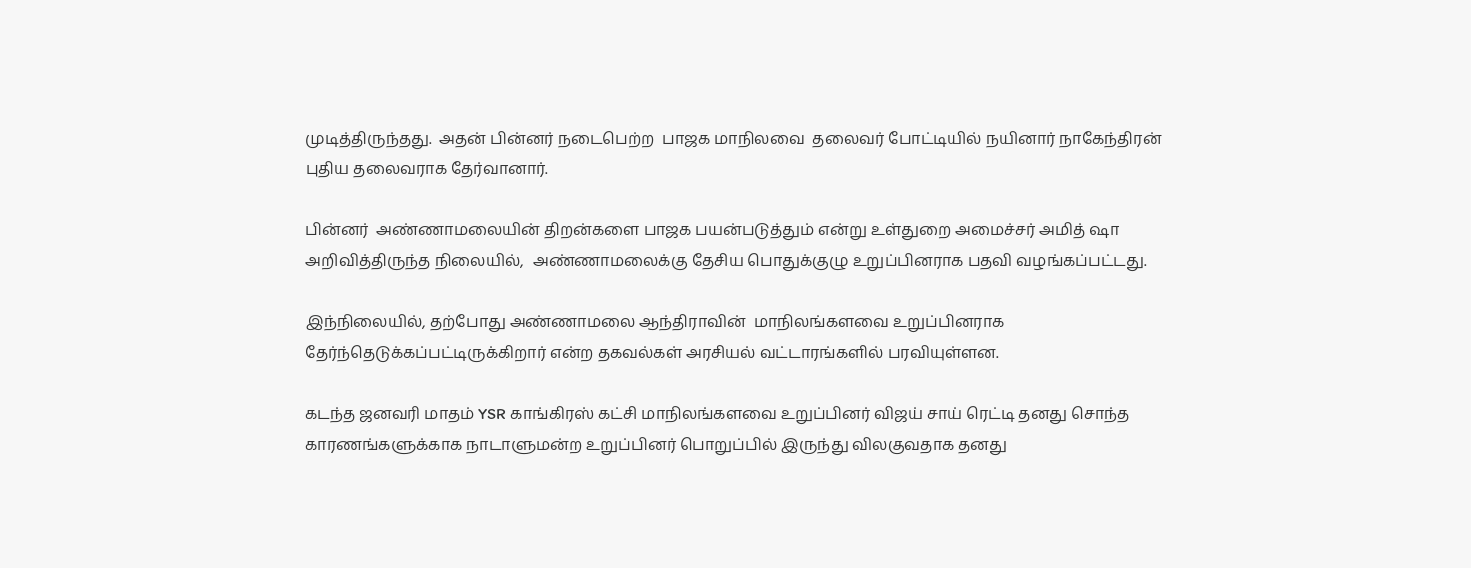முடித்திருந்தது.  அதன் பின்னர் நடைபெற்ற  பாஜக மாநிலவை  தலைவர் போட்டியில் நயினார் நாகேந்திரன் புதிய தலைவராக தேர்வானார்.

பின்னர்  அண்ணாமலையின் திறன்களை பாஜக பயன்படுத்தும் என்று உள்துறை அமைச்சர் அமித் ஷா அறிவித்திருந்த நிலையில்,  அண்ணாமலைக்கு தேசிய பொதுக்குழு உறுப்பினராக பதவி வழங்கப்பட்டது.

இந்நிலையில், தற்போது அண்ணாமலை ஆந்திராவின்  மாநிலங்களவை உறுப்பினராக தேர்ந்தெடுக்கப்பட்டிருக்கிறார் என்ற தகவல்கள் அரசியல் வட்டாரங்களில் பரவியுள்ளன.

கடந்த ஜனவரி மாதம் YSR காங்கிரஸ் கட்சி மாநிலங்களவை உறுப்பினர் விஜய் சாய் ரெட்டி தனது சொந்த காரணங்களுக்காக நாடாளுமன்ற உறுப்பினர் பொறுப்பில் இருந்து விலகுவதாக தனது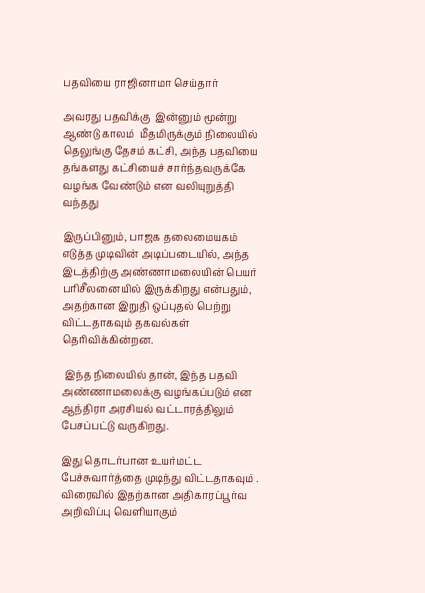பதவியை ராஜினாமா செய்தார்

அவரது பதவிக்கு  இன்னும் மூன்று ஆண்டு காலம்  மீதமிருக்கும் நிலையில்  தெலுங்கு தேசம் கட்சி, அந்த பதவியை தங்களது கட்சியைச் சார்ந்தவருக்கே வழங்க வேண்டும் என வலியுறுத்தி வந்தது

இருப்பினும், பாஜக தலைமையகம் எடுத்த முடிவின் அடிப்படையில், அந்த இடத்திற்கு அண்ணாமலையின் பெயர் பரிசீலனையில் இருக்கிறது என்பதும், அதற்கான இறுதி ஒப்புதல் பெற்று விட்டதாகவும் தகவல்கள் தெரிவிக்கின்றன.

 இந்த நிலையில் தான், இந்த பதவி அண்ணாமலைக்கு வழங்கப்படும் என ஆந்திரா அரசியல் வட்டாரத்திலும்  பேசப்பட்டு வருகிறது.

இது தொடர்பான உயர்மட்ட பேச்சுவார்த்தை முடிந்து விட்டதாகவும் . விரைவில் இதற்கான அதிகாரப்பூர்வ  அறிவிப்பு வெளியாகும்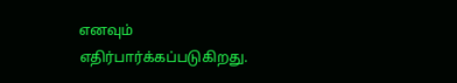எனவும்   எதிர்பார்க்கப்படுகிறது.